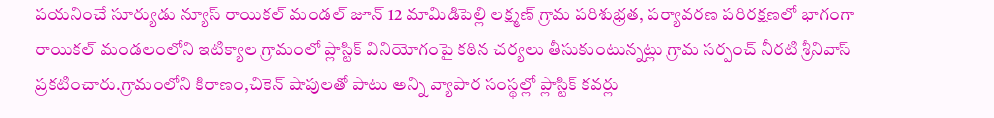పయనించే సూర్యుడు న్యూస్ రాయికల్ మండల్ జూన్ 12 మామిడిపెల్లి లక్ష్మణ్ గ్రామ పరిశుభ్రత, పర్యావరణ పరిరక్షణలో భాగంగా రాయికల్ మండలంలోని ఇటిక్యాల గ్రామంలో ప్లాస్టిక్ వినియోగంపై కఠిన చర్యలు తీసుకుంటున్నట్లు గ్రామ సర్పంచ్ నీరటి శ్రీనివాస్ ప్రకటించారు.గ్రామంలోని కిరాణం,చికెన్ షాపులతో పాటు అన్ని వ్యాపార సంస్థల్లో ప్లాస్టిక్ కవర్లు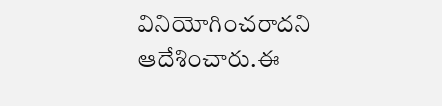వినియోగించరాదని ఆదేశించారు.ఈ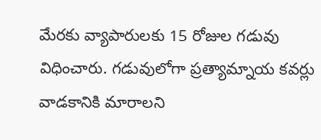మేరకు వ్యాపారులకు 15 రోజుల గడువు విధించారు. గడువులోగా ప్రత్యామ్నాయ కవర్లు వాడకానికి మారాలని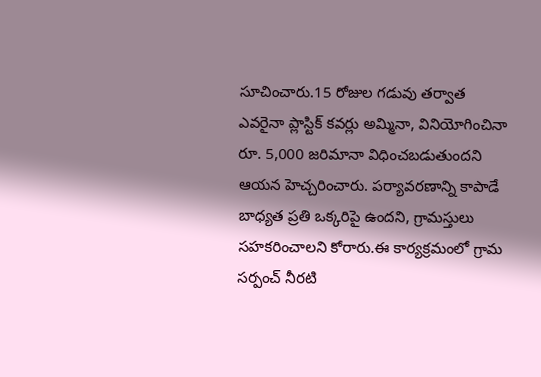సూచించారు.15 రోజుల గడువు తర్వాత ఎవరైనా ప్లాస్టిక్ కవర్లు అమ్మినా, వినియోగించినా రూ. 5,000 జరిమానా విధించబడుతుందని ఆయన హెచ్చరించారు. పర్యావరణాన్ని కాపాడే బాధ్యత ప్రతి ఒక్కరిపై ఉందని, గ్రామస్తులు సహకరించాలని కోరారు.ఈ కార్యక్రమంలో గ్రామ సర్పంచ్ నీరటి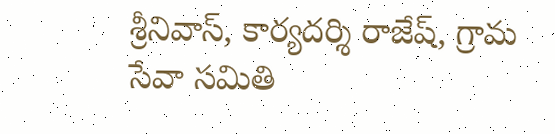శ్రీనివాస్, కార్యదర్శి రాజేష్, గ్రామ సేవా సమితి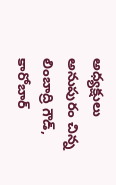అధ్యక్షులు అనుపురం చిన్న లింబాద్రి గౌడ్, కారోబార్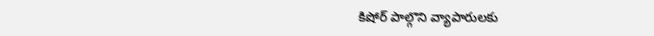కిషోర్ పాల్గొని వ్యాపారులకు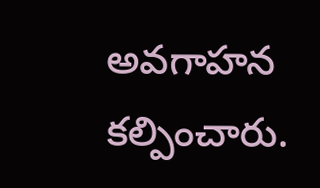అవగాహన కల్పించారు.